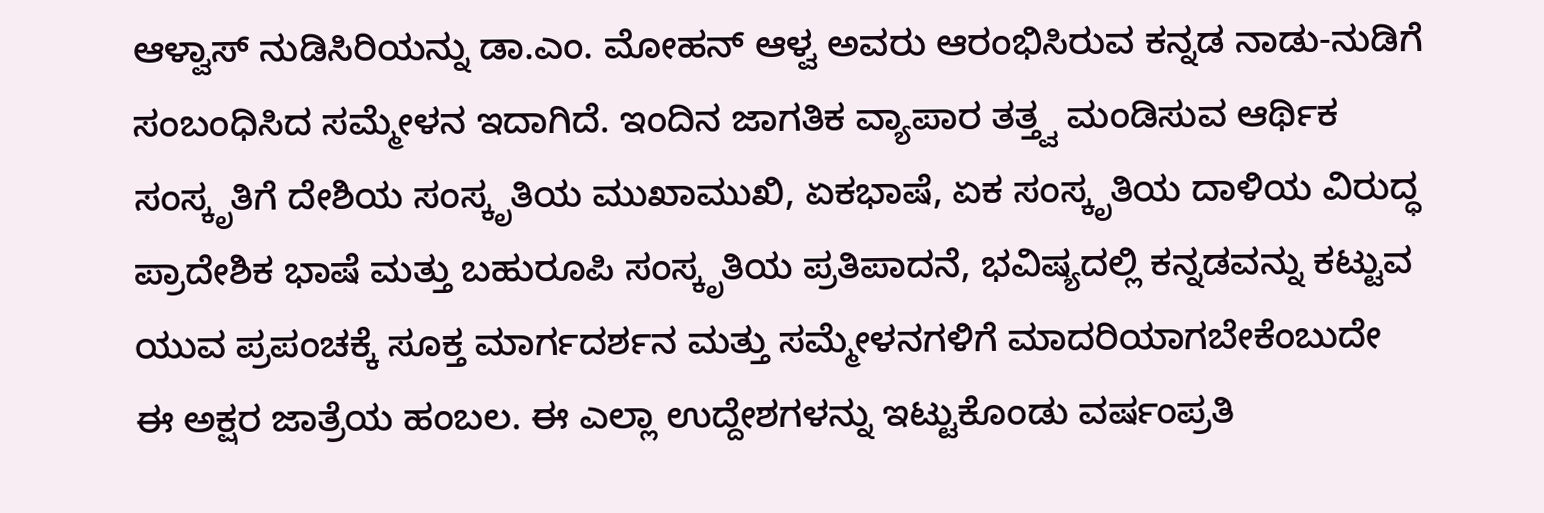ಆಳ್ವಾಸ್ ನುಡಿಸಿರಿಯನ್ನು ಡಾ.ಎಂ. ಮೋಹನ್ ಆಳ್ವ ಅವರು ಆರಂಭಿಸಿರುವ ಕನ್ನಡ ನಾಡು-ನುಡಿಗೆ ಸಂಬಂಧಿಸಿದ ಸಮ್ಮೇಳನ ಇದಾಗಿದೆ. ಇಂದಿನ ಜಾಗತಿಕ ವ್ಯಾಪಾರ ತತ್ತ್ವ ಮಂಡಿಸುವ ಆರ್ಥಿಕ ಸಂಸ್ಕೃತಿಗೆ ದೇಶಿಯ ಸಂಸ್ಕೃತಿಯ ಮುಖಾಮುಖಿ, ಏಕಭಾಷೆ, ಏಕ ಸಂಸ್ಕೃತಿಯ ದಾಳಿಯ ವಿರುದ್ಧ ಪ್ರಾದೇಶಿಕ ಭಾಷೆ ಮತ್ತು ಬಹುರೂಪಿ ಸಂಸ್ಕೃತಿಯ ಪ್ರತಿಪಾದನೆ, ಭವಿಷ್ಯದಲ್ಲಿ ಕನ್ನಡವನ್ನು ಕಟ್ಟುವ ಯುವ ಪ್ರಪಂಚಕ್ಕೆ ಸೂಕ್ತ ಮಾರ್ಗದರ್ಶನ ಮತ್ತು ಸಮ್ಮೇಳನಗಳಿಗೆ ಮಾದರಿಯಾಗಬೇಕೆಂಬುದೇ ಈ ಅಕ್ಷರ ಜಾತ್ರೆಯ ಹಂಬಲ. ಈ ಎಲ್ಲಾ ಉದ್ದೇಶಗಳನ್ನು ಇಟ್ಟುಕೊಂಡು ವರ್ಷಂಪ್ರತಿ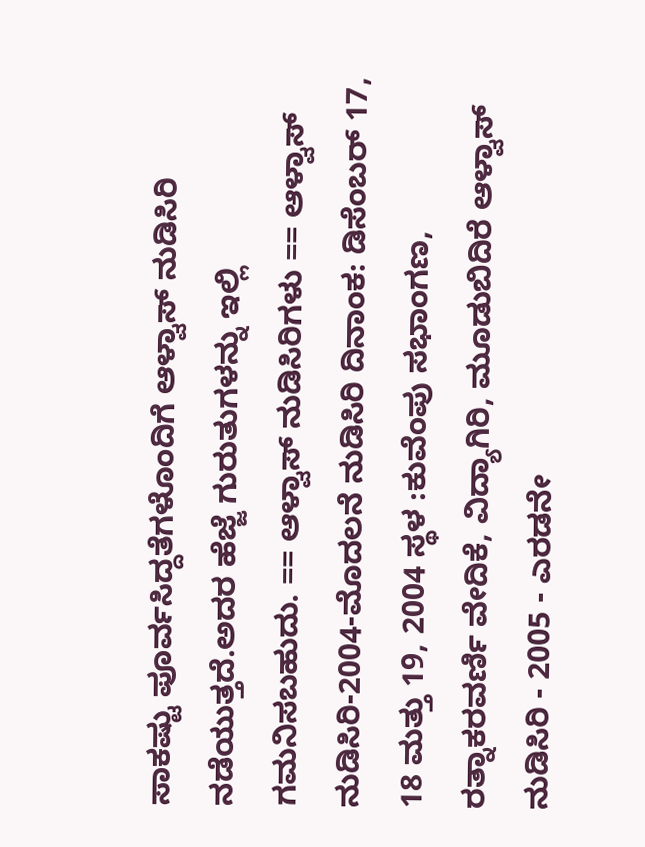ಸಾಕಷ್ಟು ಪೂರ್ವಸಿದ್ದತೆಗಳೊಂದಿಗೆ ಆಳ್ವಾಸ್ ನುಡಿಸಿರಿ ನಡೆಯುತ್ತದೆ.ಅದರ ಹೆಜ್ಜೆ ಗುರುತುಗಳನ್ನು ಇಲ್ಲಿ ಗಮನಿಸಬಹುದು. == ಆಳ್ವಾಸ್ ನುಡಿಸಿರಿಗಳು == ಆಳ್ವಾಸ್ ನುಡಿಸಿರಿ-2004-ಮೊದಲನೆ ನುಡಿಸಿರಿ ದಿನಾಂಕ: ಡಿಸೆಂಬರ್ 17, 18 ಮತ್ತು 19, 2004 ಸ್ಥಳ :ಕುವೆಂಪು ಸಭಾಂಗಣ, ರತ್ನಾಕರವರ್ಣಿ ವೇದಿಕೆ, ವಿದ್ಯಾಗಿರಿ, ಮೂಡುಬಿದಿರೆ ಆಳ್ವಾಸ್ ನುಡಿಸಿರಿ - 2005 - ಎರಡನೇ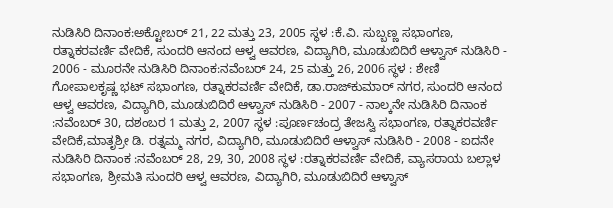ನುಡಿಸಿರಿ ದಿನಾಂಕ:ಅಕ್ಟೋಬರ್ 21, 22 ಮತ್ತು 23, 2005 ಸ್ಥಳ :ಕೆ.ವಿ. ಸುಬ್ಬಣ್ಣ ಸಭಾಂಗಣ, ರತ್ನಾಕರವರ್ಣಿ ವೇದಿಕೆ, ಸುಂದರಿ ಆನಂದ ಆಳ್ವ ಆವರಣ, ವಿದ್ಯಾಗಿರಿ, ಮೂಡುಬಿದಿರೆ ಆಳ್ವಾಸ್ ನುಡಿಸಿರಿ - 2006 - ಮೂರನೇ ನುಡಿಸಿರಿ ದಿನಾಂಕ:ನವೆಂಬರ್ 24, 25 ಮತ್ತು 26, 2006 ಸ್ಥಳ : ಶೇಣಿ ಗೋಪಾಲಕೃಷ್ಣ ಭಟ್ ಸಭಾಂಗಣ, ರತ್ನಾಕರವರ್ಣಿ ವೇದಿಕೆ, ಡಾ.ರಾಜ್‍ಕುಮಾರ್ ನಗರ, ಸುಂದರಿ ಆನಂದ ಆಳ್ವ ಆವರಣ, ವಿದ್ಯಾಗಿರಿ, ಮೂಡುಬಿದಿರೆ ಆಳ್ವಾಸ್ ನುಡಿಸಿರಿ - 2007 - ನಾಲ್ಕನೇ ನುಡಿಸಿರಿ ದಿನಾಂಕ :ನವೆಂಬರ್ 30, ದಶಂಬರ 1 ಮತ್ತು 2, 2007 ಸ್ಥಳ :ಪೂರ್ಣಚಂದ್ರ ತೇಜಸ್ವಿ ಸಭಾಂಗಣ, ರತ್ನಾಕರವರ್ಣಿ ವೇದಿಕೆ,ಮಾತೃಶ್ರೀ ಡಿ. ರತ್ನಮ್ಮ ನಗರ, ವಿದ್ಯಾಗಿರಿ, ಮೂಡುಬಿದಿರೆ ಆಳ್ವಾಸ್ ನುಡಿಸಿರಿ - 2008 - ಐದನೇ ನುಡಿಸಿರಿ ದಿನಾಂಕ :ನವೆಂಬರ್ 28, 29, 30, 2008 ಸ್ಥಳ :ರತ್ನಾಕರವರ್ಣಿ ವೇದಿಕೆ, ವ್ಯಾಸರಾಯ ಬಲ್ಲಾಳ ಸಭಾಂಗಣ, ಶ್ರೀಮತಿ ಸುಂದರಿ ಆಳ್ವ ಆವರಣ, ವಿದ್ಯಾಗಿರಿ, ಮೂಡುಬಿದಿರೆ ಆಳ್ವಾಸ್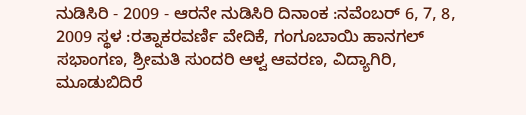ನುಡಿಸಿರಿ - 2009 - ಆರನೇ ನುಡಿಸಿರಿ ದಿನಾಂಕ :ನವೆಂಬರ್ 6, 7, 8, 2009 ಸ್ಥಳ :ರತ್ನಾಕರವರ್ಣಿ ವೇದಿಕೆ, ಗಂಗೂಬಾಯಿ ಹಾನಗಲ್ ಸಭಾಂಗಣ, ಶ್ರೀಮತಿ ಸುಂದರಿ ಆಳ್ವ ಆವರಣ, ವಿದ್ಯಾಗಿರಿ, ಮೂಡುಬಿದಿರೆ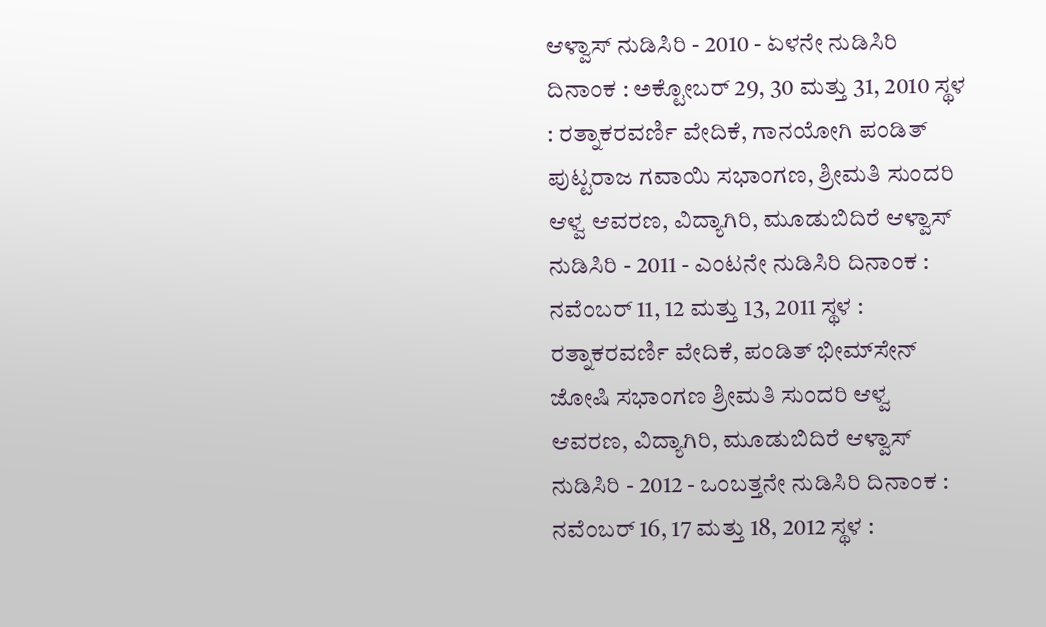ಆಳ್ವಾಸ್ ನುಡಿಸಿರಿ - 2010 - ಏಳನೇ ನುಡಿಸಿರಿ ದಿನಾಂಕ : ಅಕ್ಟೋಬರ್ 29, 30 ಮತ್ತು 31, 2010 ಸ್ಥಳ : ರತ್ನಾಕರವರ್ಣಿ ವೇದಿಕೆ, ಗಾನಯೋಗಿ ಪಂಡಿತ್ ಪುಟ್ಟರಾಜ ಗವಾಯಿ ಸಭಾಂಗಣ, ಶ್ರೀಮತಿ ಸುಂದರಿ ಆಳ್ವ ಆವರಣ, ವಿದ್ಯಾಗಿರಿ, ಮೂಡುಬಿದಿರೆ ಆಳ್ವಾಸ್ ನುಡಿಸಿರಿ - 2011 - ಎಂಟನೇ ನುಡಿಸಿರಿ ದಿನಾಂಕ : ನವೆಂಬರ್ 11, 12 ಮತ್ತು 13, 2011 ಸ್ಥಳ : ರತ್ನಾಕರವರ್ಣಿ ವೇದಿಕೆ, ಪಂಡಿತ್ ಭೀಮ್‍ಸೇನ್ ಜೋಷಿ ಸಭಾಂಗಣ ಶ್ರೀಮತಿ ಸುಂದರಿ ಆಳ್ವ ಆವರಣ, ವಿದ್ಯಾಗಿರಿ, ಮೂಡುಬಿದಿರೆ ಆಳ್ವಾಸ್ ನುಡಿಸಿರಿ - 2012 - ಒಂಬತ್ತನೇ ನುಡಿಸಿರಿ ದಿನಾಂಕ : ನವೆಂಬರ್ 16, 17 ಮತ್ತು 18, 2012 ಸ್ಥಳ :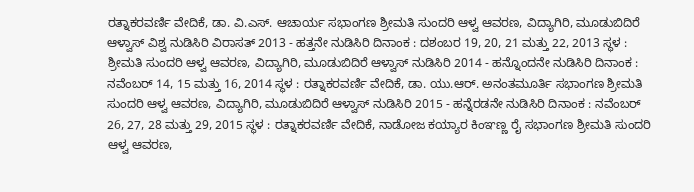ರತ್ನಾಕರವರ್ಣಿ ವೇದಿಕೆ, ಡಾ. ವಿ.ಎಸ್. ಆಚಾರ್ಯ ಸಭಾಂಗಣ ಶ್ರೀಮತಿ ಸುಂದರಿ ಆಳ್ವ ಆವರಣ, ವಿದ್ಯಾಗಿರಿ, ಮೂಡುಬಿದಿರೆ ಆಳ್ವಾಸ್ ವಿಶ್ವ ನುಡಿಸಿರಿ ವಿರಾಸತ್ 2013 - ಹತ್ತನೇ ನುಡಿಸಿರಿ ದಿನಾಂಕ : ದಶಂಬರ 19, 20, 21 ಮತ್ತು 22, 2013 ಸ್ಥಳ : ಶ್ರೀಮತಿ ಸುಂದರಿ ಆಳ್ವ ಆವರಣ, ವಿದ್ಯಾಗಿರಿ, ಮೂಡುಬಿದಿರೆ ಆಳ್ವಾಸ್ ನುಡಿಸಿರಿ 2014 - ಹನ್ನೊಂದನೇ ನುಡಿಸಿರಿ ದಿನಾಂಕ : ನವೆಂಬರ್ 14, 15 ಮತ್ತು 16, 2014 ಸ್ಥಳ : ರತ್ನಾಕರವರ್ಣಿ ವೇದಿಕೆ, ಡಾ. ಯು.ಆರ್. ಅನಂತಮೂರ್ತಿ ಸಭಾಂಗಣ ಶ್ರೀಮತಿ ಸುಂದರಿ ಆಳ್ವ ಆವರಣ, ವಿದ್ಯಾಗಿರಿ, ಮೂಡುಬಿದಿರೆ ಆಳ್ವಾಸ್ ನುಡಿಸಿರಿ 2015 - ಹನ್ನೆರಡನೇ ನುಡಿಸಿರಿ ದಿನಾಂಕ : ನವೆಂಬರ್ 26, 27, 28 ಮತ್ತು 29, 2015 ಸ್ಥಳ : ರತ್ನಾಕರವರ್ಣಿ ವೇದಿಕೆ, ನಾಡೋಜ ಕಯ್ಯಾರ ಕಿಂಞಣ್ಣ ರೈ ಸಭಾಂಗಣ ಶ್ರೀಮತಿ ಸುಂದರಿ ಆಳ್ವ ಆವರಣ,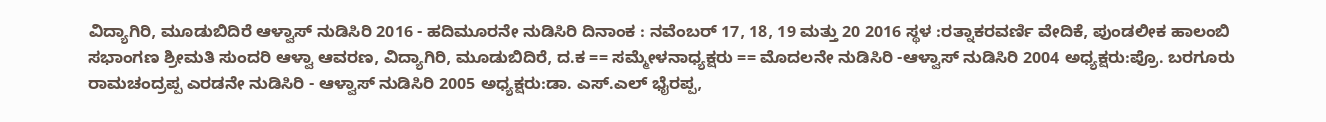ವಿದ್ಯಾಗಿರಿ, ಮೂಡುಬಿದಿರೆ ಆಳ್ವಾಸ್ ನುಡಿಸಿರಿ 2016 - ಹದಿಮೂರನೇ ನುಡಿಸಿರಿ ದಿನಾಂಕ : ನವೆಂಬರ್ 17, 18, 19 ಮತ್ತು 20 2016 ಸ್ಥಳ :ರತ್ನಾಕರವರ್ಣಿ ವೇದಿಕೆ, ಪುಂಡಲೀಕ ಹಾಲಂಬಿ ಸಭಾಂಗಣ ಶ್ರೀಮತಿ ಸುಂದರಿ ಆಳ್ವಾ ಆವರಣ, ವಿದ್ಯಾಗಿರಿ, ಮೂಡುಬಿದಿರೆ, ದ.ಕ == ಸಮ್ಮೇಳನಾಧ್ಯಕ್ಷರು == ಮೊದಲನೇ ನುಡಿಸಿರಿ -ಆಳ್ವಾಸ್ ನುಡಿಸಿರಿ 2004 ಅಧ್ಯಕ್ಷರು:ಪ್ರೊ. ಬರಗೂರು ರಾಮಚಂದ್ರಪ್ಪ ಎರಡನೇ ನುಡಿಸಿರಿ - ಆಳ್ವಾಸ್ ನುಡಿಸಿರಿ 2005 ಅಧ್ಯಕ್ಷರು:ಡಾ. ಎಸ್.ಎಲ್ ಭೈರಪ್ಪ,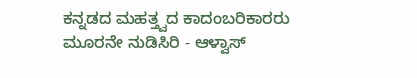ಕನ್ನಡದ ಮಹತ್ತ್ವದ ಕಾದಂಬರಿಕಾರರು ಮೂರನೇ ನುಡಿಸಿರಿ - ಆಳ್ವಾಸ್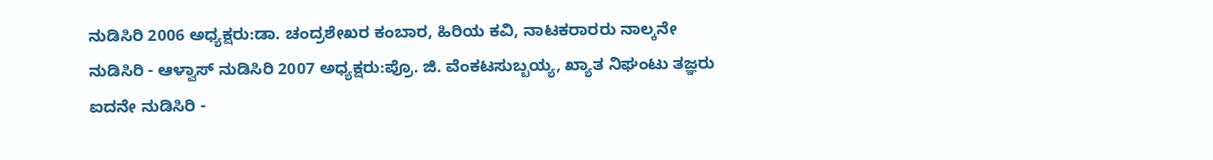ನುಡಿಸಿರಿ 2006 ಅಧ್ಯಕ್ಷರು:ಡಾ. ಚಂದ್ರಶೇಖರ ಕಂಬಾರ, ಹಿರಿಯ ಕವಿ, ನಾಟಕರಾರರು ನಾಲ್ಕನೇ ನುಡಿಸಿರಿ - ಆಳ್ವಾಸ್ ನುಡಿಸಿರಿ 2007 ಅಧ್ಯಕ್ಷರು:ಪ್ರೊ. ಜಿ. ವೆಂಕಟಸುಬ್ಬಯ್ಯ, ಖ್ಯಾತ ನಿಘಂಟು ತಜ್ಞರು ಐದನೇ ನುಡಿಸಿರಿ -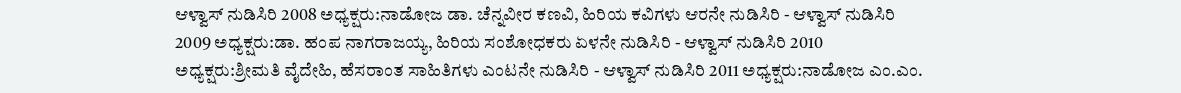ಆಳ್ವಾಸ್ ನುಡಿಸಿರಿ 2008 ಅಧ್ಯಕ್ಷರು:ನಾಡೋಜ ಡಾ. ಚೆನ್ನವೀರ ಕಣವಿ, ಹಿರಿಯ ಕವಿಗಳು ಆರನೇ ನುಡಿಸಿರಿ - ಆಳ್ವಾಸ್ ನುಡಿಸಿರಿ 2009 ಅಧ್ಯಕ್ಷರು:ಡಾ. ಹಂಪ ನಾಗರಾಜಯ್ಯ, ಹಿರಿಯ ಸಂಶೋಧಕರು ಏಳನೇ ನುಡಿಸಿರಿ - ಆಳ್ವಾಸ್ ನುಡಿಸಿರಿ 2010 ಅಧ್ಯಕ್ಷರು:ಶ್ರೀಮತಿ ವೈದೇಹಿ, ಹೆಸರಾಂತ ಸಾಹಿತಿಗಳು ಎಂಟನೇ ನುಡಿಸಿರಿ - ಆಳ್ವಾಸ್ ನುಡಿಸಿರಿ 2011 ಅಧ್ಯಕ್ಷರು:ನಾಡೋಜ ಎಂ.ಎಂ.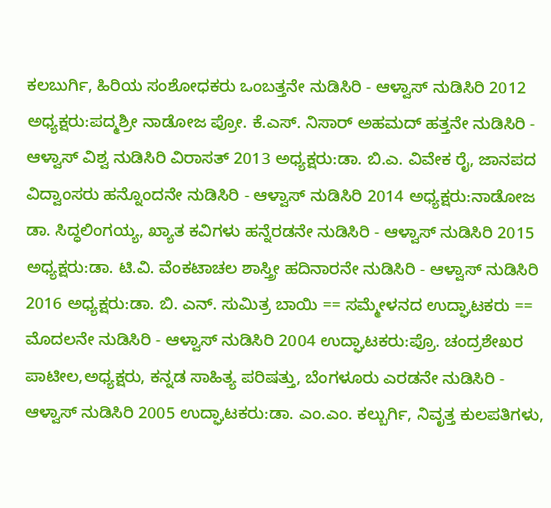ಕಲಬುರ್ಗಿ, ಹಿರಿಯ ಸಂಶೋಧಕರು ಒಂಬತ್ತನೇ ನುಡಿಸಿರಿ - ಆಳ್ವಾಸ್ ನುಡಿಸಿರಿ 2012 ಅಧ್ಯಕ್ಷರು:ಪದ್ಮಶ್ರೀ ನಾಡೋಜ ಪ್ರೋ. ಕೆ.ಎಸ್. ನಿಸಾರ್ ಅಹಮದ್ ಹತ್ತನೇ ನುಡಿಸಿರಿ - ಆಳ್ವಾಸ್ ವಿಶ್ವ ನುಡಿಸಿರಿ ವಿರಾಸತ್ 2013 ಅಧ್ಯಕ್ಷರು:ಡಾ. ಬಿ.ಎ. ವಿವೇಕ ರೈ, ಜಾನಪದ ವಿದ್ವಾಂಸರು ಹನ್ನೊಂದನೇ ನುಡಿಸಿರಿ - ಆಳ್ವಾಸ್ ನುಡಿಸಿರಿ 2014 ಅಧ್ಯಕ್ಷರು:ನಾಡೋಜ ಡಾ. ಸಿದ್ಧಲಿಂಗಯ್ಯ, ಖ್ಯಾತ ಕವಿಗಳು ಹನ್ನೆರಡನೇ ನುಡಿಸಿರಿ - ಆಳ್ವಾಸ್ ನುಡಿಸಿರಿ 2015 ಅಧ್ಯಕ್ಷರು:ಡಾ. ಟಿ.ವಿ. ವೆಂಕಟಾಚಲ ಶಾಸ್ತ್ರೀ ಹದಿನಾರನೇ ನುಡಿಸಿರಿ - ಆಳ್ವಾಸ್ ನುಡಿಸಿರಿ 2016 ಅಧ್ಯಕ್ಷರು:ಡಾ. ಬಿ. ಎನ್. ಸುಮಿತ್ರ ಬಾಯಿ == ಸಮ್ಮೇಳನದ ಉದ್ಘಾಟಕರು == ಮೊದಲನೇ ನುಡಿಸಿರಿ - ಆಳ್ವಾಸ್ ನುಡಿಸಿರಿ 2004 ಉದ್ಘಾಟಕರು:ಪ್ರೊ. ಚಂದ್ರಶೇಖರ ಪಾಟೀಲ,ಅಧ್ಯಕ್ಷರು, ಕನ್ನಡ ಸಾಹಿತ್ಯ ಪರಿಷತ್ತು, ಬೆಂಗಳೂರು ಎರಡನೇ ನುಡಿಸಿರಿ - ಆಳ್ವಾಸ್ ನುಡಿಸಿರಿ 2005 ಉದ್ಘಾಟಕರು:ಡಾ. ಎಂ.ಎಂ. ಕಲ್ಬುರ್ಗಿ, ನಿವೃತ್ತ ಕುಲಪತಿಗಳು,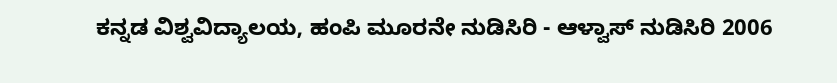ಕನ್ನಡ ವಿಶ್ವವಿದ್ಯಾಲಯ, ಹಂಪಿ ಮೂರನೇ ನುಡಿಸಿರಿ - ಆಳ್ವಾಸ್ ನುಡಿಸಿರಿ 2006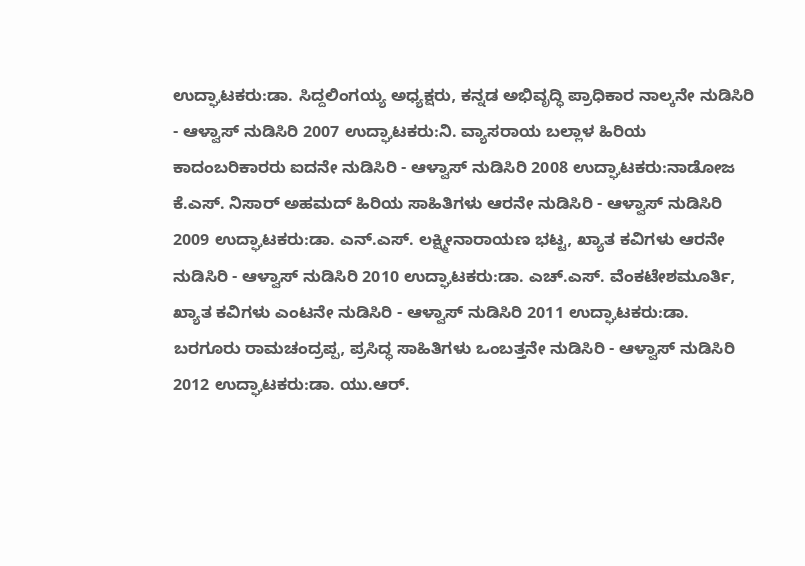ಉದ್ಘಾಟಕರು:ಡಾ. ಸಿದ್ದಲಿಂಗಯ್ಯ ಅಧ್ಯಕ್ಷರು, ಕನ್ನಡ ಅಭಿವೃದ್ಧಿ ಪ್ರಾಧಿಕಾರ ನಾಲ್ಕನೇ ನುಡಿಸಿರಿ - ಆಳ್ವಾಸ್ ನುಡಿಸಿರಿ 2007 ಉದ್ಘಾಟಕರು:ನಿ. ವ್ಯಾಸರಾಯ ಬಲ್ಲಾಳ ಹಿರಿಯ ಕಾದಂಬರಿಕಾರರು ಐದನೇ ನುಡಿಸಿರಿ - ಆಳ್ವಾಸ್ ನುಡಿಸಿರಿ 2008 ಉದ್ಘಾಟಕರು:ನಾಡೋಜ ಕೆ.ಎಸ್. ನಿಸಾರ್ ಅಹಮದ್ ಹಿರಿಯ ಸಾಹಿತಿಗಳು ಆರನೇ ನುಡಿಸಿರಿ - ಆಳ್ವಾಸ್ ನುಡಿಸಿರಿ 2009 ಉದ್ಘಾಟಕರು:ಡಾ. ಎನ್.ಎಸ್. ಲಕ್ಷ್ಮೀನಾರಾಯಣ ಭಟ್ಟ, ಖ್ಯಾತ ಕವಿಗಳು ಆರನೇ ನುಡಿಸಿರಿ - ಆಳ್ವಾಸ್ ನುಡಿಸಿರಿ 2010 ಉದ್ಘಾಟಕರು:ಡಾ. ಎಚ್.ಎಸ್. ವೆಂಕಟೇಶಮೂರ್ತಿ, ಖ್ಯಾತ ಕವಿಗಳು ಎಂಟನೇ ನುಡಿಸಿರಿ - ಆಳ್ವಾಸ್ ನುಡಿಸಿರಿ 2011 ಉದ್ಘಾಟಕರು:ಡಾ. ಬರಗೂರು ರಾಮಚಂದ್ರಪ್ಪ, ಪ್ರಸಿದ್ಧ ಸಾಹಿತಿಗಳು ಒಂಬತ್ತನೇ ನುಡಿಸಿರಿ - ಆಳ್ವಾಸ್ ನುಡಿಸಿರಿ 2012 ಉದ್ಘಾಟಕರು:ಡಾ. ಯು.ಆರ್.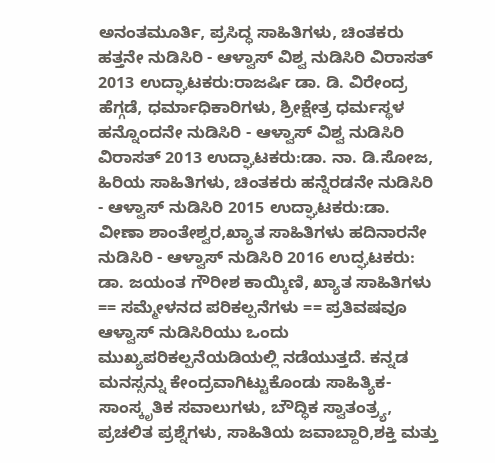ಅನಂತಮೂರ್ತಿ, ಪ್ರಸಿದ್ಧ ಸಾಹಿತಿಗಳು, ಚಿಂತಕರು ಹತ್ತನೇ ನುಡಿಸಿರಿ - ಆಳ್ವಾಸ್ ವಿಶ್ವ ನುಡಿಸಿರಿ ವಿರಾಸತ್ 2013 ಉದ್ಘಾಟಕರು:ರಾಜರ್ಷಿ ಡಾ. ಡಿ. ವಿರೇಂದ್ರ ಹೆಗ್ಗಡೆ, ಧರ್ಮಾಧಿಕಾರಿಗಳು, ಶ್ರೀಕ್ಷೇತ್ರ ಧರ್ಮಸ್ಥಳ ಹನ್ನೊಂದನೇ ನುಡಿಸಿರಿ - ಆಳ್ವಾಸ್ ವಿಶ್ವ ನುಡಿಸಿರಿ ವಿರಾಸತ್ 2013 ಉದ್ಘಾಟಕರು:ಡಾ. ನಾ. ಡಿ.ಸೋಜ, ಹಿರಿಯ ಸಾಹಿತಿಗಳು, ಚಿಂತಕರು ಹನ್ನೆರಡನೇ ನುಡಿಸಿರಿ - ಆಳ್ವಾಸ್ ನುಡಿಸಿರಿ 2015 ಉದ್ಘಾಟಕರು:ಡಾ. ವೀಣಾ ಶಾಂತೇಶ್ವರ,ಖ್ಯಾತ ಸಾಹಿತಿಗಳು ಹದಿನಾರನೇ ನುಡಿಸಿರಿ - ಆಳ್ವಾಸ್ ನುಡಿಸಿರಿ 2016 ಉದ್ಘಟಕರು: ಡಾ. ಜಯಂತ ಗೌರೀಶ ಕಾಯ್ಕಿಣಿ, ಖ್ಯಾತ ಸಾಹಿತಿಗಳು == ಸಮ್ಮೇಳನದ ಪರಿಕಲ್ಪನೆಗಳು == ಪ್ರತಿವಷ‍ವೂ ಆಳ್ವಾಸ್ ನುಡಿಸಿರಿಯು ಒಂದು ಮುಖ್ಯಪರಿಕಲ್ಪನೆಯಡಿಯಲ್ಲಿ ನಡೆಯುತ್ತದೆ. ಕನ್ನಡ ಮನಸ್ಸನ್ನು ಕೇಂದ್ರವಾಗಿಟ್ಟುಕೊಂಡು ಸಾಹಿತ್ಯಿಕ-ಸಾಂಸ್ಕೃತಿಕ ಸವಾಲುಗಳು, ಬೌದ್ಧಿಕ ಸ್ವಾತಂತ್ರ್ಯ, ಪ್ರಚಲಿತ ಪ್ರಶ್ನೆಗಳು, ಸಾಹಿತಿಯ ಜವಾಬ್ದಾರಿ,ಶಕ್ತಿ ಮತ್ತು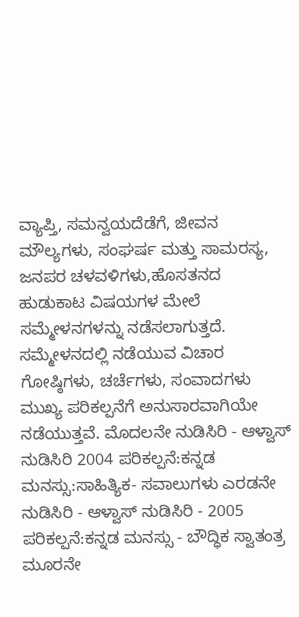ವ್ಯಾಪ್ತಿ, ಸಮನ್ವಯದೆಡೆಗೆ, ಜೀವನ ಮೌಲ್ಯಗಳು, ಸಂಘರ್ಷ ಮತ್ತು ಸಾಮರಸ್ಯ, ಜನಪರ ಚಳವಳಿಗಳು,ಹೊಸತನದ ಹುಡುಕಾಟ ವಿಷಯಗಳ ಮೇಲೆ ಸಮ್ಮೇಳನಗಳನ್ನು ನಡೆಸಲಾಗುತ್ತದೆ. ಸಮ್ಮೇಳನದಲ್ಲಿ ನಡೆಯುವ ವಿಚಾರ ಗೋಷ್ಠಿಗಳು, ಚರ್ಚೆಗಳು, ಸಂವಾದಗಳು ಮುಖ್ಯ ಪರಿಕಲ್ಪನೆಗೆ ಅನುಸಾರವಾಗಿಯೇ ನಡೆಯುತ್ತವೆ. ಮೊದಲನೇ ನುಡಿಸಿರಿ - ಆಳ್ವಾಸ್ ನುಡಿಸಿರಿ 2004 ಪರಿಕಲ್ಪನೆ:ಕನ್ನಡ ಮನಸ್ಸು:ಸಾಹಿತ್ಯಿಕ- ಸವಾಲುಗಳು ಎರಡನೇ ನುಡಿಸಿರಿ - ಆಳ್ವಾಸ್ ನುಡಿಸಿರಿ - 2005 ಪರಿಕಲ್ಪನೆ:ಕನ್ನಡ ಮನಸ್ಸು - ಬೌದ್ಧಿಕ ಸ್ವಾತಂತ್ರ ಮೂರನೇ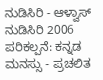ನುಡಿಸಿರಿ - ಆಳ್ವಾಸ್ ನುಡಿಸಿರಿ 2006 ಪರಿಕಲ್ಪನೆ: ಕನ್ನಡ ಮನಸ್ಸು - ಪ್ರಚಲಿತ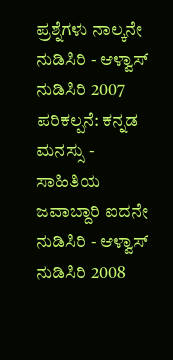ಪ್ರಶ್ನೆಗಳು ನಾಲ್ಕನೇ ನುಡಿಸಿರಿ - ಆಳ್ವಾಸ್ ನುಡಿಸಿರಿ 2007 ಪರಿಕಲ್ಪನೆ: ಕನ್ನಡ ಮನಸ್ಸು - ಸಾಹಿತಿಯ ಜವಾಬ್ದಾರಿ ಐದನೇ ನುಡಿಸಿರಿ - ಆಳ್ವಾಸ್ ನುಡಿಸಿರಿ 2008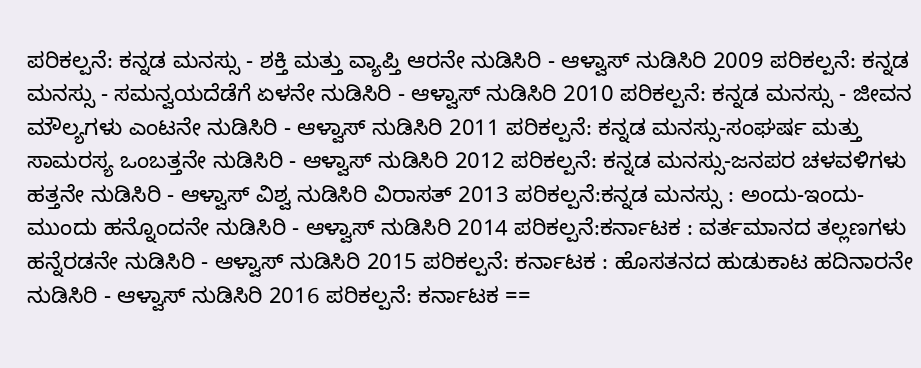ಪರಿಕಲ್ಪನೆ: ಕನ್ನಡ ಮನಸ್ಸು - ಶಕ್ತಿ ಮತ್ತು ವ್ಯಾಪ್ತಿ ಆರನೇ ನುಡಿಸಿರಿ - ಆಳ್ವಾಸ್ ನುಡಿಸಿರಿ 2009 ಪರಿಕಲ್ಪನೆ: ಕನ್ನಡ ಮನಸ್ಸು - ಸಮನ್ವಯದೆಡೆಗೆ ಏಳನೇ ನುಡಿಸಿರಿ - ಆಳ್ವಾಸ್ ನುಡಿಸಿರಿ 2010 ಪರಿಕಲ್ಪನೆ: ಕನ್ನಡ ಮನಸ್ಸು - ಜೀವನ ಮೌಲ್ಯಗಳು ಎಂಟನೇ ನುಡಿಸಿರಿ - ಆಳ್ವಾಸ್ ನುಡಿಸಿರಿ 2011 ಪರಿಕಲ್ಪನೆ: ಕನ್ನಡ ಮನಸ್ಸು-ಸಂಘರ್ಷ ಮತ್ತು ಸಾಮರಸ್ಯ ಒಂಬತ್ತನೇ ನುಡಿಸಿರಿ - ಆಳ್ವಾಸ್ ನುಡಿಸಿರಿ 2012 ಪರಿಕಲ್ಪನೆ: ಕನ್ನಡ ಮನಸ್ಸು-ಜನಪರ ಚಳವಳಿಗಳು ಹತ್ತನೇ ನುಡಿಸಿರಿ - ಆಳ್ವಾಸ್ ವಿಶ್ವ ನುಡಿಸಿರಿ ವಿರಾಸತ್ 2013 ಪರಿಕಲ್ಪನೆ:ಕನ್ನಡ ಮನಸ್ಸು : ಅಂದು-ಇಂದು-ಮುಂದು ಹನ್ನೊಂದನೇ ನುಡಿಸಿರಿ - ಆಳ್ವಾಸ್ ನುಡಿಸಿರಿ 2014 ಪರಿಕಲ್ಪನೆ:ಕರ್ನಾಟಕ : ವರ್ತಮಾನದ ತಲ್ಲಣಗಳು ಹನ್ನೆರಡನೇ ನುಡಿಸಿರಿ - ಆಳ್ವಾಸ್ ನುಡಿಸಿರಿ 2015 ಪರಿಕಲ್ಪನೆ: ಕರ್ನಾಟಕ : ಹೊಸತನದ ಹುಡುಕಾಟ ಹದಿನಾರನೇ ನುಡಿಸಿರಿ - ಆಳ್ವಾಸ್ ನುಡಿಸಿರಿ 2016 ಪರಿಕಲ್ಪನೆ: ಕರ್ನಾಟಕ ==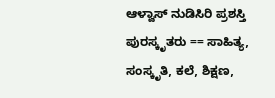ಆಳ್ವಾಸ್ ನುಡಿಸಿರಿ ಪ್ರಶಸ್ತಿ ಪುರಸ್ಕೃತರು == ಸಾಹಿತ್ಯ, ಸಂಸ್ಕೃತಿ, ಕಲೆ, ಶಿಕ್ಷಣ,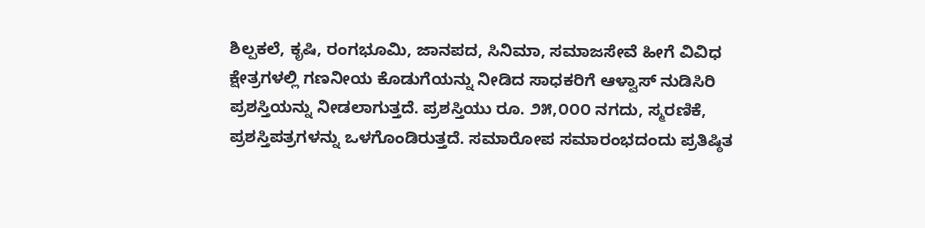ಶಿಲ್ಪಕಲೆ, ಕೃಷಿ, ರಂಗಭೂಮಿ, ಜಾನಪದ, ಸಿನಿಮಾ, ಸಮಾಜಸೇವೆ ಹೀಗೆ ವಿವಿಧ ಕ್ಷೇತ್ರಗಳಲ್ಲಿ ಗಣನೀಯ ಕೊಡುಗೆಯನ್ನು ನೀಡಿದ ಸಾಧಕರಿಗೆ ಆಳ್ವಾಸ್ ನುಡಿಸಿರಿ ಪ್ರಶಸ್ತಿಯನ್ನು ನೀಡಲಾಗುತ್ತದೆ. ಪ್ರಶಸ್ತಿಯು ರೂ. ೨೫,೦೦೦ ನಗದು, ಸ್ಮರಣಿಕೆ, ಪ್ರಶಸ್ತಿಪತ್ರಗಳನ್ನು ಒಳಗೊಂಡಿರುತ್ತದೆ. ಸಮಾರೋಪ ಸಮಾರಂಭದಂದು ಪ್ರತಿಷ್ಠಿತ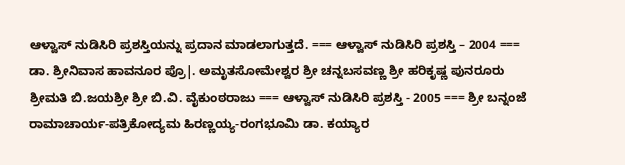ಆಳ್ವಾಸ್ ನುಡಿಸಿರಿ ಪ್ರಶಸ್ತಿಯನ್ನು ಪ್ರದಾನ ಮಾಡಲಾಗುತ್ತದೆ. === ಆಳ್ವಾಸ್ ನುಡಿಸಿರಿ ಪ್ರಶಸ್ತಿ – 2004 === ಡಾ. ಶ್ರೀನಿವಾಸ ಹಾವನೂರ ಪ್ರೊ|. ಅಮೃತಸೋಮೇಶ್ವರ ಶ್ರೀ ಚನ್ನಬಸವಣ್ಣ ಶ್ರೀ ಹರಿಕೃಷ್ಣ ಪುನರೂರು ಶ್ರೀಮತಿ ಬಿ.ಜಯಶ್ರೀ ಶ್ರೀ ಬಿ.ವಿ. ವೈಕುಂಠರಾಜು === ಆಳ್ವಾಸ್ ನುಡಿಸಿರಿ ಪ್ರಶಸ್ತಿ - 2005 === ಶ್ರೀ ಬನ್ನಂಜೆ ರಾಮಾಚಾರ್ಯ-ಪತ್ರಿಕೋದ್ಯಮ ಹಿರಣ್ಣಯ್ಯ-ರಂಗಭೂಮಿ ಡಾ. ಕಯ್ಯಾರ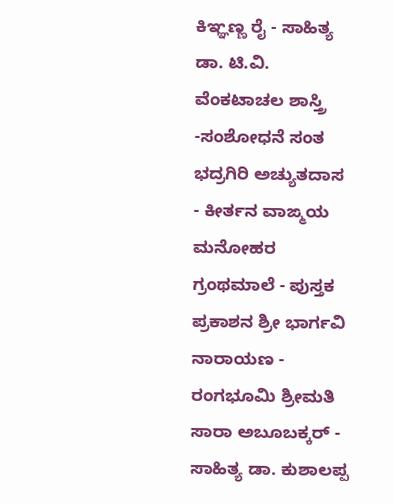ಕಿಞ್ಞಣ್ಣ ರೈ - ಸಾಹಿತ್ಯ ಡಾ. ಟಿ.ವಿ. ವೆಂಕಟಾಚಲ ಶಾಸ್ತ್ರಿ -ಸಂಶೋಧನೆ ಸಂತ ಭದ್ರಗಿರಿ ಅಚ್ಯುತದಾಸ - ಕೀರ್ತನ ವಾಙ್ಮಯ ಮನೋಹರ ಗ್ರಂಥಮಾಲೆ - ಪುಸ್ತಕ ಪ್ರಕಾಶನ ಶ್ರೀ ಭಾರ್ಗವಿ ನಾರಾಯಣ - ರಂಗಭೂಮಿ ಶ್ರೀಮತಿ ಸಾರಾ ಅಬೂಬಕ್ಕರ್ - ಸಾಹಿತ್ಯ ಡಾ. ಕುಶಾಲಪ್ಪ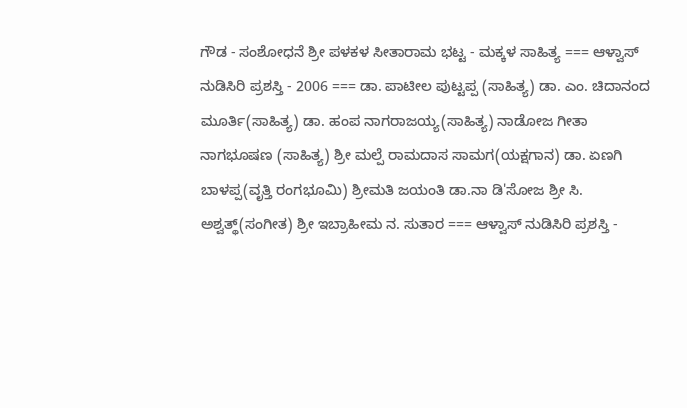ಗೌಡ - ಸಂಶೋಧನೆ ಶ್ರೀ ಪಳಕಳ ಸೀತಾರಾಮ ಭಟ್ಟ - ಮಕ್ಕಳ ಸಾಹಿತ್ಯ === ಆಳ್ವಾಸ್ ನುಡಿಸಿರಿ ಪ್ರಶಸ್ತಿ - 2006 === ಡಾ. ಪಾಟೀಲ ಪುಟ್ಟಪ್ಪ (ಸಾಹಿತ್ಯ) ಡಾ. ಎಂ. ಚಿದಾನಂದ ಮೂರ್ತಿ(ಸಾಹಿತ್ಯ) ಡಾ. ಹಂಪ ನಾಗರಾಜಯ್ಯ(ಸಾಹಿತ್ಯ) ನಾಡೋಜ ಗೀತಾ ನಾಗಭೂಷಣ (ಸಾಹಿತ್ಯ) ಶ್ರೀ ಮಲ್ಪೆ ರಾಮದಾಸ ಸಾಮಗ(ಯಕ್ಷಗಾನ) ಡಾ. ಏಣಗಿ ಬಾಳಪ್ಪ(ವೃತ್ತಿ ರಂಗಭೂಮಿ) ಶ್ರೀಮತಿ ಜಯಂತಿ ಡಾ.ನಾ ಡಿ'ಸೋಜ ಶ್ರೀ ಸಿ. ಅಶ್ವತ್ಥ್(ಸಂಗೀತ) ಶ್ರೀ ಇಬ್ರಾಹೀಮ ನ. ಸುತಾರ === ಆಳ್ವಾಸ್ ನುಡಿಸಿರಿ ಪ್ರಶಸ್ತಿ -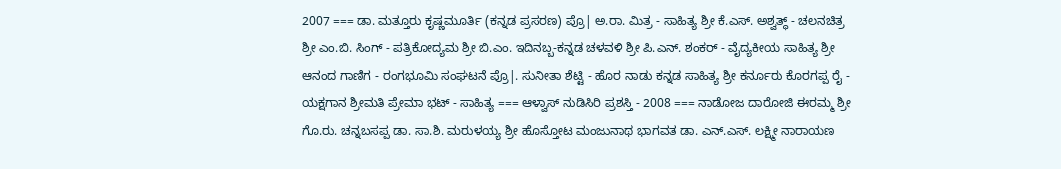2007 === ಡಾ. ಮತ್ತೂರು ಕೃಷ್ಣಮೂರ್ತಿ (ಕನ್ನಡ ಪ್ರಸರಣ) ಪ್ರೊ| ಅ.ರಾ. ಮಿತ್ರ - ಸಾಹಿತ್ಯ ಶ್ರೀ ಕೆ.ಎಸ್. ಅಶ್ವತ್ಥ್ - ಚಲನಚಿತ್ರ ಶ್ರೀ ಎಂ.ಬಿ. ಸಿಂಗ್ - ಪತ್ರಿಕೋದ್ಯಮ ಶ್ರೀ ಬಿ.ಎಂ. ಇದಿನಬ್ಬ-ಕನ್ನಡ ಚಳವಳಿ ಶ್ರೀ ಪಿ.ಎನ್. ಶಂಕರ್ - ವೈದ್ಯಕೀಯ ಸಾಹಿತ್ಯ ಶ್ರೀ ಆನಂದ ಗಾಣಿಗ - ರಂಗಭೂಮಿ ಸಂಘಟನೆ ಪ್ರೊ|. ಸುನೀತಾ ಶೆಟ್ಟಿ - ಹೊರ ನಾಡು ಕನ್ನಡ ಸಾಹಿತ್ಯ ಶ್ರೀ ಕರ್ನೂರು ಕೊರಗಪ್ಪ ರೈ - ಯಕ್ಷಗಾನ ಶ್ರೀಮತಿ ಪ್ರೇಮಾ ಭಟ್ - ಸಾಹಿತ್ಯ === ಆಳ್ವಾಸ್ ನುಡಿಸಿರಿ ಪ್ರಶಸ್ತಿ - 2008 === ನಾಡೋಜ ದಾರೋಜಿ ಈರಮ್ಮ ಶ್ರೀ ಗೊ.ರು. ಚನ್ನಬಸಪ್ಪ ಡಾ. ಸಾ.ಶಿ. ಮರುಳಯ್ಯ ಶ್ರೀ ಹೊಸ್ತೋಟ ಮಂಜುನಾಥ ಭಾಗವತ ಡಾ. ಎನ್.ಎಸ್. ಲಕ್ಷ್ಮೀ ನಾರಾಯಣ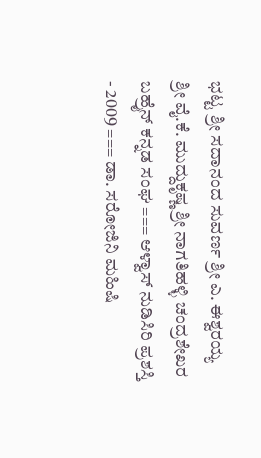ಭಟ್ಟ ಶ್ರೀ ಸದಾನಂದ ಸುವರ್ಣ ಶ್ರೀ ಎ. ಈಶ್ವರಯ್ಯ ಶ್ರೀ ವೈ.ಕೆ. ಮುದ್ದುಕೃಷ್ಣ ಶ್ರೀ ನಾಗತಿಹಳ್ಳಿ ಚಂದ್ರಶೇಖರ ಬಹ್ರೈನ್ ಕನ್ನಡ ಸಂಘ === ಆಳ್ವಾಸ್ ನುಡಿಸಿರಿ ಪ್ರಶಸ್ತಿ - 2009 === ಡಾ. ಸರೋಜಿನಿ ಮಹಿಷಿ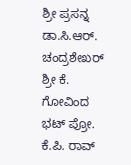ಶ್ರೀ ಪ್ರಸನ್ನ ಡಾ.ಸಿ.ಆರ್. ಚಂದ್ರಶೇಖರ್ ಶ್ರೀ ಕೆ. ಗೋವಿಂದ ಭಟ್ ಪ್ರೋ. ಕೆ.ಪಿ. ರಾವ್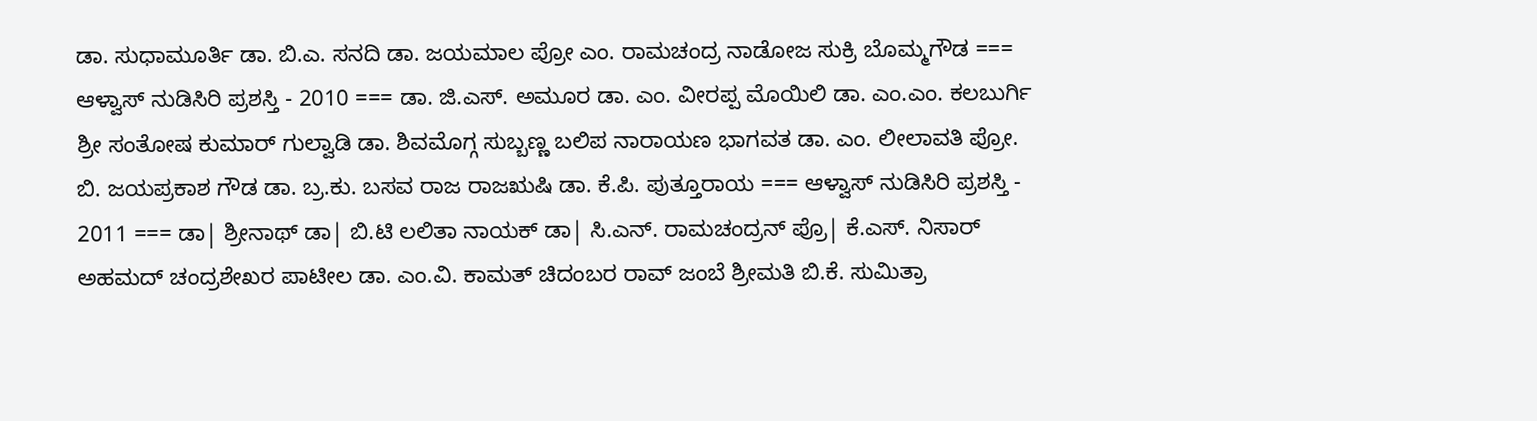ಡಾ. ಸುಧಾಮೂರ್ತಿ ಡಾ. ಬಿ.ಎ. ಸನದಿ ಡಾ. ಜಯಮಾಲ ಪ್ರೋ ಎಂ. ರಾಮಚಂದ್ರ ನಾಡೋಜ ಸುಕ್ರಿ ಬೊಮ್ಮಗೌಡ === ಆಳ್ವಾಸ್ ನುಡಿಸಿರಿ ಪ್ರಶಸ್ತಿ - 2010 === ಡಾ. ಜಿ.ಎಸ್. ಅಮೂರ ಡಾ. ಎಂ. ವೀರಪ್ಪ ಮೊಯಿಲಿ ಡಾ. ಎಂ.ಎಂ. ಕಲಬುರ್ಗಿ ಶ್ರೀ ಸಂತೋಷ ಕುಮಾರ್ ಗುಲ್ವಾಡಿ ಡಾ. ಶಿವಮೊಗ್ಗ ಸುಬ್ಬಣ್ಣ ಬಲಿಪ ನಾರಾಯಣ ಭಾಗವತ ಡಾ. ಎಂ. ಲೀಲಾವತಿ ಪ್ರೋ. ಬಿ. ಜಯಪ್ರಕಾಶ ಗೌಡ ಡಾ. ಬ್ರ.ಕು. ಬಸವ ರಾಜ ರಾಜಋಷಿ ಡಾ. ಕೆ.ಪಿ. ಪುತ್ತೂರಾಯ === ಆಳ್ವಾಸ್ ನುಡಿಸಿರಿ ಪ್ರಶಸ್ತಿ - 2011 === ಡಾ| ಶ್ರೀನಾಥ್ ಡಾ| ಬಿ.ಟಿ ಲಲಿತಾ ನಾಯಕ್ ಡಾ| ಸಿ.ಎನ್. ರಾಮಚಂದ್ರನ್ ಪ್ರೊ| ಕೆ.ಎಸ್. ನಿಸಾರ್ ಅಹಮದ್ ಚಂದ್ರಶೇಖರ ಪಾಟೀಲ ಡಾ. ಎಂ.ವಿ. ಕಾಮತ್ ಚಿದಂಬರ ರಾವ್ ಜಂಬೆ ಶ್ರೀಮತಿ ಬಿ.ಕೆ. ಸುಮಿತ್ರಾ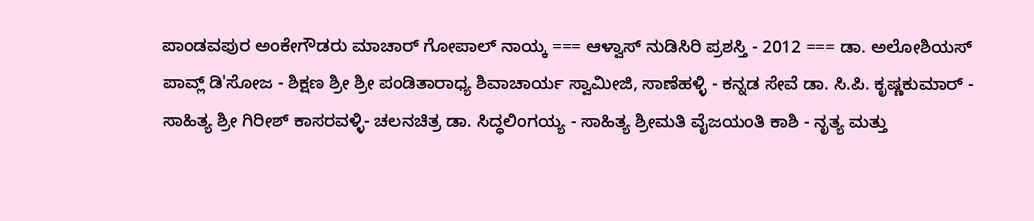ಪಾಂಡವಪುರ ಅಂಕೇಗೌಡರು ಮಾಚಾರ್ ಗೋಪಾಲ್ ನಾಯ್ಕ === ಆಳ್ವಾಸ್ ನುಡಿಸಿರಿ ಪ್ರಶಸ್ತಿ - 2012 === ಡಾ. ಅಲೋಶಿಯಸ್ ಪಾವ್ಲ್ ಡಿ'ಸೋಜ - ಶಿಕ್ಷಣ ಶ್ರೀ ಶ್ರೀ ಪಂಡಿತಾರಾಧ್ಯ ಶಿವಾಚಾರ್ಯ ಸ್ವಾಮೀಜಿ, ಸಾಣೆಹಳ್ಳಿ - ಕನ್ನಡ ಸೇವೆ ಡಾ. ಸಿ.ಪಿ. ಕೃಷ್ಣಕುಮಾರ್ - ಸಾಹಿತ್ಯ ಶ್ರೀ ಗಿರೀಶ್ ಕಾಸರವಳ್ಳಿ- ಚಲನಚಿತ್ರ ಡಾ. ಸಿದ್ಧಲಿಂಗಯ್ಯ - ಸಾಹಿತ್ಯ ಶ್ರೀಮತಿ ವೈಜಯಂತಿ ಕಾಶಿ - ನೃತ್ಯ ಮತ್ತು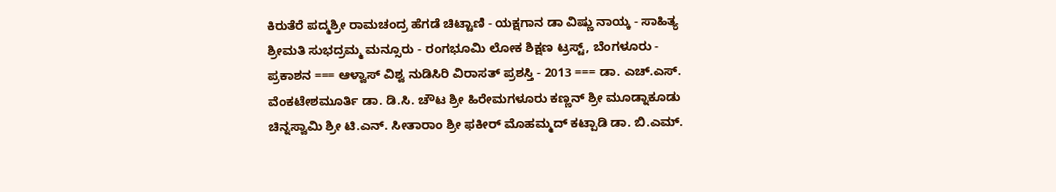ಕಿರುತೆರೆ ಪದ್ಮಶ್ರೀ ರಾಮಚಂದ್ರ ಹೆಗಡೆ ಚಿಟ್ಟಾಣಿ - ಯಕ್ಷಗಾನ ಡಾ ವಿಷ್ಣು ನಾಯ್ಕ - ಸಾಹಿತ್ಯ ಶ್ರೀಮತಿ ಸುಭದ್ರಮ್ಮ ಮನ್ಸೂರು - ರಂಗಭೂಮಿ ಲೋಕ ಶಿಕ್ಷಣ ಟ್ರಸ್ಟ್, ಬೆಂಗಳೂರು - ಪ್ರಕಾಶನ === ಆಳ್ವಾಸ್ ವಿಶ್ವ ನುಡಿಸಿರಿ ವಿರಾಸತ್ ಪ್ರಶಸ್ತಿ - 2013 === ಡಾ. ಎಚ್.ಎಸ್. ವೆಂಕಟೇಶಮೂರ್ತಿ ಡಾ. ಡಿ.ಸಿ. ಚೌಟ ಶ್ರೀ ಹಿರೇಮಗಳೂರು ಕಣ್ಣನ್ ಶ್ರೀ ಮೂಡ್ನಾಕೂಡು ಚಿನ್ನಸ್ವಾಮಿ ಶ್ರೀ ಟಿ.ಎನ್. ಸೀತಾರಾಂ ಶ್ರೀ ಫಕೀರ್ ಮೊಹಮ್ಮದ್ ಕಟ್ಪಾಡಿ ಡಾ. ಬಿ.ಎಮ್.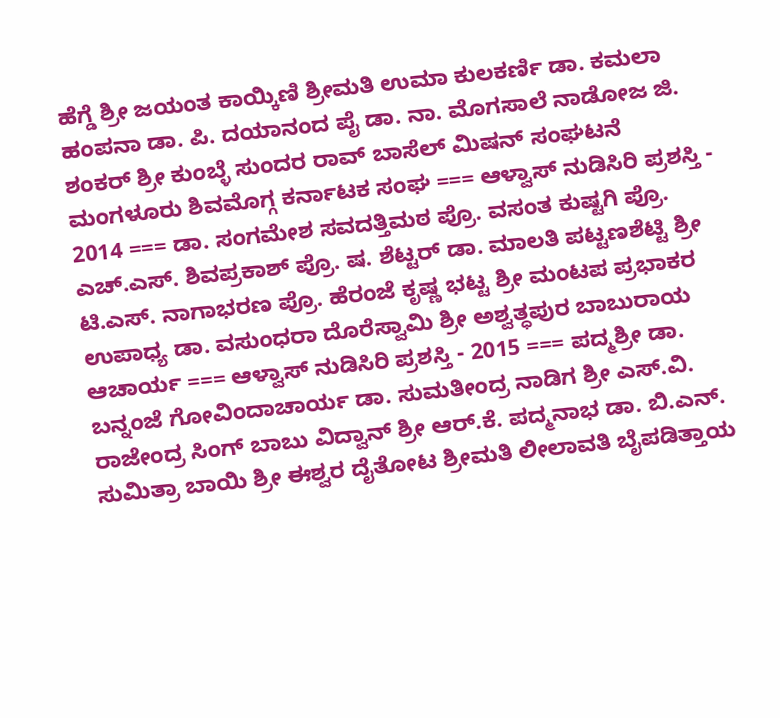ಹೆಗ್ಡೆ ಶ್ರೀ ಜಯಂತ ಕಾಯ್ಕಿಣಿ ಶ್ರೀಮತಿ ಉಮಾ ಕುಲಕರ್ಣಿ ಡಾ. ಕಮಲಾ ಹಂಪನಾ ಡಾ. ಪಿ. ದಯಾನಂದ ಪೈ ಡಾ. ನಾ. ಮೊಗಸಾಲೆ ನಾಡೋಜ ಜಿ. ಶಂಕರ್ ಶ್ರೀ ಕುಂಬ್ಳೆ ಸುಂದರ ರಾವ್ ಬಾಸೆಲ್ ಮಿಷನ್ ಸಂಘಟನೆ ಮಂಗಳೂರು ಶಿವಮೊಗ್ಗ ಕರ್ನಾಟಕ ಸಂಘ === ಆಳ್ವಾಸ್ ನುಡಿಸಿರಿ ಪ್ರಶಸ್ತಿ - 2014 === ಡಾ. ಸಂಗಮೇಶ ಸವದತ್ತಿಮಠ ಪ್ರೊ. ವಸಂತ ಕುಷ್ಟಗಿ ಪ್ರೊ. ಎಚ್.ಎಸ್. ಶಿವಪ್ರಕಾಶ್ ಪ್ರೊ. ಷ. ಶೆಟ್ಟರ್ ಡಾ. ಮಾಲತಿ ಪಟ್ಟಣಶೆಟ್ಟಿ ಶ್ರೀ ಟಿ.ಎಸ್. ನಾಗಾಭರಣ ಪ್ರೊ. ಹೆರಂಜೆ ಕೃಷ್ಣ ಭಟ್ಟ ಶ್ರೀ ಮಂಟಪ ಪ್ರಭಾಕರ ಉಪಾಧ್ಯ ಡಾ. ವಸುಂಧರಾ ದೊರೆಸ್ವಾಮಿ ಶ್ರೀ ಅಶ್ವತ್ಧಪುರ ಬಾಬುರಾಯ ಆಚಾರ್ಯ === ಆಳ್ವಾಸ್ ನುಡಿಸಿರಿ ಪ್ರಶಸ್ತಿ - 2015 === ಪದ್ಮಶ್ರೀ ಡಾ. ಬನ್ನಂಜೆ ಗೋವಿಂದಾಚಾರ್ಯ ಡಾ. ಸುಮತೀಂದ್ರ ನಾಡಿಗ ಶ್ರೀ ಎಸ್.ವಿ. ರಾಜೇಂದ್ರ ಸಿಂಗ್ ಬಾಬು ವಿದ್ವಾನ್ ಶ್ರೀ ಆರ್.ಕೆ. ಪದ್ಮನಾಭ ಡಾ. ಬಿ.ಎನ್. ಸುಮಿತ್ರಾ ಬಾಯಿ ಶ್ರೀ ಈಶ್ವರ ದೈತೋಟ ಶ್ರೀಮತಿ ಲೀಲಾವತಿ ಬೈಪಡಿತ್ತಾಯ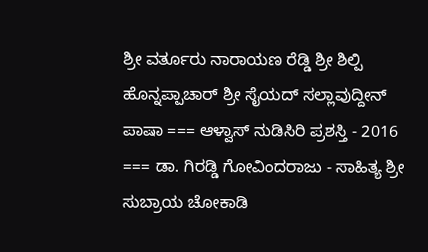ಶ್ರೀ ವರ್ತೂರು ನಾರಾಯಣ ರೆಡ್ಡಿ ಶ್ರೀ ಶಿಲ್ಪಿ ಹೊನ್ನಪ್ಪಾಚಾರ್ ಶ್ರೀ ಸೈಯದ್ ಸಲ್ಲಾವುದ್ದೀನ್ ಪಾಷಾ === ಆಳ್ವಾಸ್ ನುಡಿಸಿರಿ ಪ್ರಶಸ್ತಿ - 2016 === ಡಾ. ಗಿರಡ್ಡಿ ಗೋವಿಂದರಾಜು - ಸಾಹಿತ್ಯ ಶ್ರೀ ಸುಬ್ರಾಯ ಚೋಕಾಡಿ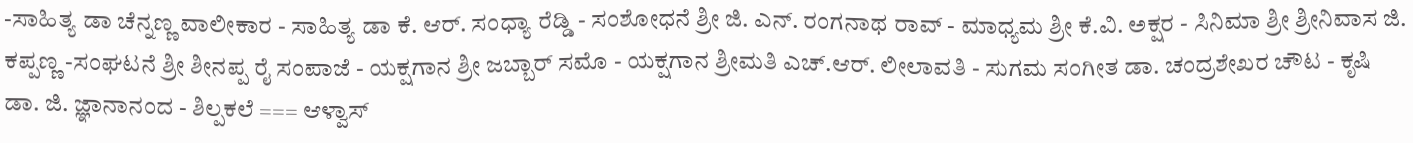-ಸಾಹಿತ್ಯ ಡಾ ಚೆನ್ನಣ್ಣ ವಾಲೀಕಾರ - ಸಾಹಿತ್ಯ ಡಾ ಕೆ. ಆರ್. ಸಂಧ್ಯಾ ರೆಡ್ಡಿ - ಸಂಶೋಧನೆ ಶ್ರೀ ಜಿ. ಎನ್. ರಂಗನಾಥ ರಾವ್ - ಮಾಧ್ಯಮ ಶ್ರೀ ಕೆ.ವಿ. ಅಕ್ಷರ - ಸಿನಿಮಾ ಶ್ರೀ ಶ್ರೀನಿವಾಸ ಜಿ. ಕಪ್ಪಣ‍್ಣ -ಸಂಘಟನೆ ಶ್ರೀ ಶೀನಪ್ಪ ರೈ ಸಂಪಾಜೆ - ಯಕ್ಷಗಾನ ಶ್ರೀ ಜಬ್ಬಾರ್ ಸಮೊ - ಯಕ್ಷಗಾನ ಶ್ರೀಮತಿ ಎಚ್.ಆರ್. ಲೀಲಾವತಿ - ಸುಗಮ ಸಂಗೀತ ಡಾ. ಚಂದ್ರಶೇಖರ ಚೌಟ - ಕೃಷಿ ಡಾ. ಜಿ. ಜ್ಞಾನಾನಂದ - ಶಿಲ್ಪಕಲೆ === ಆಳ್ವಾಸ್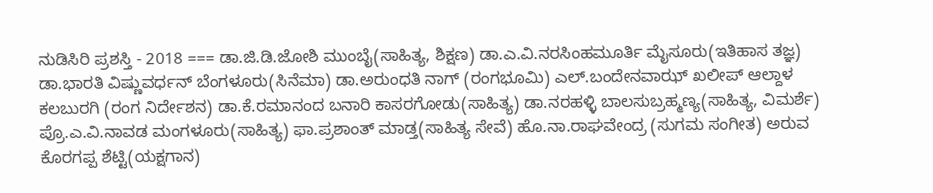ನುಡಿಸಿರಿ ಪ್ರಶಸ್ತಿ - 2018 === ಡಾ.ಜಿ.ಡಿ.ಜೋಶಿ ಮುಂಬೈ(ಸಾಹಿತ್ಯ, ಶಿಕ್ಷಣ) ಡಾ.ಎ.ವಿ.ನರಸಿಂಹಮೂರ್ತಿ ಮೈಸೂರು(ಇತಿಹಾಸ ತಜ್ಞ) ಡಾ.ಭಾರತಿ ವಿಷ್ಣುವರ್ಧನ್ ಬೆಂಗಳೂರು(ಸಿನೆಮಾ) ಡಾ.ಅರುಂಧತಿ ನಾಗ್ (ರಂಗಭೂಮಿ) ಎಲ್.ಬಂದೇನವಾಝ್ ಖಲೀಪ್ ಆಲ್ದಾಳ ಕಲಬುರಗಿ (ರಂಗ ನಿರ್ದೇಶನ) ಡಾ.ಕೆ.ರಮಾನಂದ ಬನಾರಿ ಕಾಸರಗೋಡು(ಸಾಹಿತ್ಯ) ಡಾ.ನರಹಳ್ಳಿ ಬಾಲಸುಬ್ರಹ್ಮಣ್ಯ(ಸಾಹಿತ್ಯ, ವಿಮರ್ಶೆ) ಪ್ರೊ.ಎ.ವಿ.ನಾವಡ ಮಂಗಳೂರು(ಸಾಹಿತ್ಯ) ಫಾ.ಪ್ರಶಾಂತ್ ಮಾಡ್ತ(ಸಾಹಿತ್ಯ ಸೇವೆ) ಹೊ.ನಾ.ರಾಘವೇಂದ್ರ (ಸುಗಮ ಸಂಗೀತ) ಅರುವ ಕೊರಗಪ್ಪ ಶೆಟ್ಟಿ(ಯಕ್ಷಗಾನ)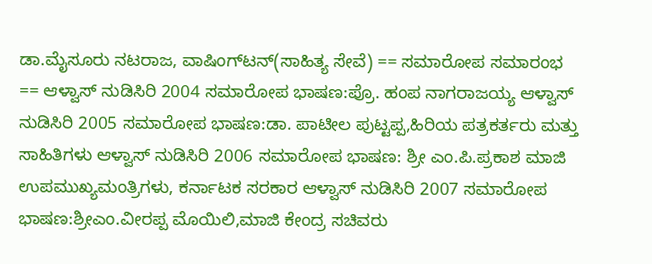ಡಾ.ಮೈಸೂರು ನಟರಾಜ, ವಾಷಿಂಗ್‌ಟನ್(ಸಾಹಿತ್ಯ ಸೇವೆ) == ಸಮಾರೋಪ ಸಮಾರಂಭ == ಆಳ್ವಾಸ್ ನುಡಿಸಿರಿ 2004 ಸಮಾರೋಪ ಭಾಷಣ:ಪ್ರೊ. ಹಂಪ ನಾಗರಾಜಯ್ಯ ಆಳ್ವಾಸ್ ನುಡಿಸಿರಿ 2005 ಸಮಾರೋಪ ಭಾಷಣ:ಡಾ. ಪಾಟೀಲ ಪುಟ್ಟಪ್ಪ,ಹಿರಿಯ ಪತ್ರಕರ್ತರು ಮತ್ತು ಸಾಹಿತಿಗಳು ಆಳ್ವಾಸ್ ನುಡಿಸಿರಿ 2006 ಸಮಾರೋಪ ಭಾಷಣ: ಶ್ರೀ ಎಂ.ಪಿ.ಪ್ರಕಾಶ ಮಾಜಿ ಉಪಮುಖ್ಯಮಂತ್ರಿಗಳು, ಕರ್ನಾಟಕ ಸರಕಾರ ಆಳ್ವಾಸ್ ನುಡಿಸಿರಿ 2007 ಸಮಾರೋಪ ಭಾಷಣ:ಶ್ರೀಎಂ.ವೀರಪ್ಪ ಮೊಯಿಲಿ,ಮಾಜಿ ಕೇಂದ್ರ ಸಚಿವರು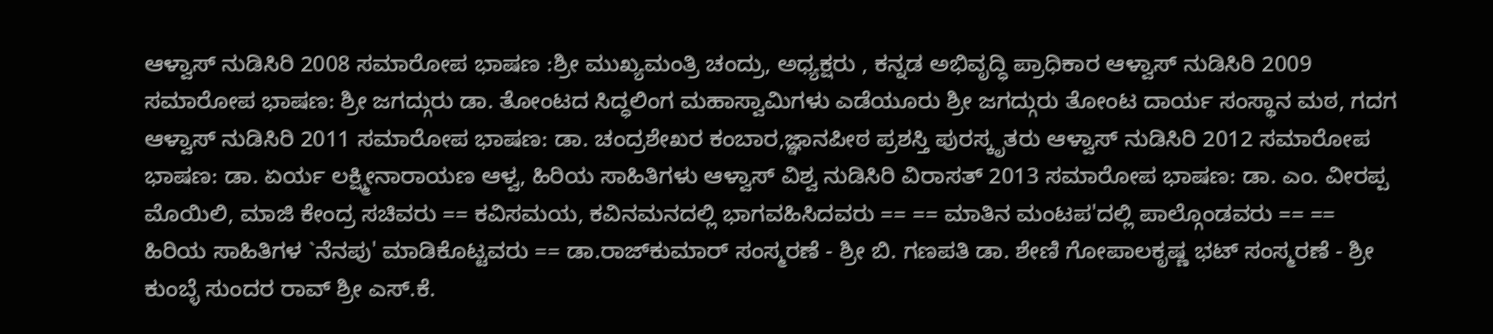ಆಳ್ವಾಸ್ ನುಡಿಸಿರಿ 2008 ಸಮಾರೋಪ ಭಾಷಣ :ಶ್ರೀ ಮುಖ್ಯಮಂತ್ರಿ ಚಂದ್ರು, ಅಧ್ಯಕ್ಷರು , ಕನ್ನಡ ಅಭಿವೃದ್ಧಿ ಪ್ರಾಧಿಕಾರ ಆಳ್ವಾಸ್ ನುಡಿಸಿರಿ 2009 ಸಮಾರೋಪ ಭಾಷಣ: ಶ್ರೀ ಜಗದ್ಗುರು ಡಾ. ತೋಂಟದ ಸಿದ್ಧಲಿಂಗ ಮಹಾಸ್ವಾಮಿಗಳು ಎಡೆಯೂರು ಶ್ರೀ ಜಗದ್ಗುರು ತೋಂಟ ದಾರ್ಯ ಸಂಸ್ಥಾನ ಮಠ, ಗದಗ ಆಳ್ವಾಸ್ ನುಡಿಸಿರಿ 2011 ಸಮಾರೋಪ ಭಾಷಣ: ಡಾ. ಚಂದ್ರಶೇಖರ ಕಂಬಾರ,ಜ್ಞಾನಪೀಠ ಪ್ರಶಸ್ತಿ ಪುರಸ್ಕೃತರು ಆಳ್ವಾಸ್ ನುಡಿಸಿರಿ 2012 ಸಮಾರೋಪ ಭಾಷಣ: ಡಾ. ಏರ್ಯ ಲಕ್ಷ್ಮೀನಾರಾಯಣ ಆಳ್ವ, ಹಿರಿಯ ಸಾಹಿತಿಗಳು ಆಳ್ವಾಸ್ ವಿಶ್ವ ನುಡಿಸಿರಿ ವಿರಾಸತ್ 2013 ಸಮಾರೋಪ ಭಾಷಣ: ಡಾ. ಎಂ. ವೀರಪ್ಪ ಮೊಯಿಲಿ, ಮಾಜಿ ಕೇಂದ್ರ ಸಚಿವರು == ಕವಿಸಮಯ, ಕವಿನಮನದಲ್ಲಿ ಭಾಗವಹಿಸಿದವರು == == ಮಾತಿನ ಮಂಟಪ'ದಲ್ಲಿ ಪಾಲ್ಗೊಂಡವರು == == ಹಿರಿಯ ಸಾಹಿತಿಗಳ `ನೆನಪು' ಮಾಡಿಕೊಟ್ಟವರು == ಡಾ.ರಾಜ್‍ಕುಮಾರ್ ಸಂಸ್ಮರಣೆ - ಶ್ರೀ ಬಿ. ಗಣಪತಿ ಡಾ. ಶೇಣಿ ಗೋಪಾಲಕೃಷ್ಣ ಭಟ್ ಸಂಸ್ಮರಣೆ - ಶ್ರೀ ಕುಂಬ್ಳೆ ಸುಂದರ ರಾವ್ ಶ್ರೀ ಎಸ್.ಕೆ.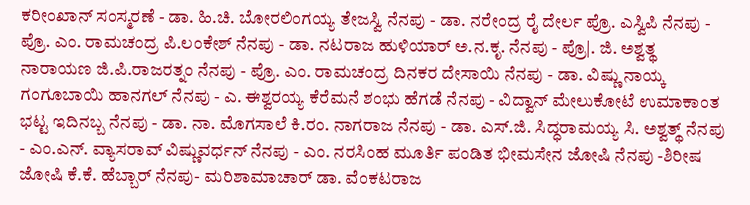ಕರೀಂಖಾನ್ ಸಂಸ್ಮರಣೆ - ಡಾ. ಹಿ.ಚಿ. ಬೋರಲಿಂಗಯ್ಯ ತೇಜಸ್ವಿ ನೆನಪು - ಡಾ. ನರೇಂದ್ರ ರೈ ದೇರ್ಲ ಪ್ರೊ. ಎಸ್ವಿಪಿ ನೆನಪು - ಪ್ರೊ. ಎಂ. ರಾಮಚಂದ್ರ ಪಿ.ಲಂಕೇಶ್ ನೆನಪು - ಡಾ. ನಟರಾಜ ಹುಳಿಯಾರ್ ಅ.ನ.ಕೃ. ನೆನಪು - ಪ್ರೊ|. ಜಿ. ಅಶ್ವತ್ಥ ನಾರಾಯಣ ಜಿ.ಪಿ.ರಾಜರತ್ನಂ ನೆನಪು - ಪ್ರೊ. ಎಂ. ರಾಮಚಂದ್ರ ದಿನಕರ ದೇಸಾಯಿ ನೆನಪು - ಡಾ. ವಿಷ್ಣು ನಾಯ್ಕ ಗಂಗೂಬಾಯಿ ಹಾನಗಲ್ ನೆನಪು - ಎ. ಈಶ್ವರಯ್ಯ ಕೆರೆಮನೆ ಶಂಭು ಹೆಗಡೆ ನೆನಪು - ವಿದ್ವಾನ್ ಮೇಲುಕೋಟೆ ಉಮಾಕಾಂತ ಭಟ್ಟ ಇದಿನಬ್ಬ ನೆನಪು - ಡಾ. ನಾ. ಮೊಗಸಾಲೆ ಕಿ.ರಂ. ನಾಗರಾಜ ನೆನಪು - ಡಾ. ಎಸ್.ಜಿ. ಸಿದ್ಧರಾಮಯ್ಯ ಸಿ. ಅಶ್ವತ್ಥ್ ನೆನಪು - ಎಂ.ಎನ್. ವ್ಯಾಸರಾವ್ ವಿಷ್ಣುವರ್ಧನ್ ನೆನಪು - ಎಂ. ನರಸಿಂಹ ಮೂರ್ತಿ ಪಂಡಿತ ಭೀಮಸೇನ ಜೋಷಿ ನೆನಪು -ಶಿರೀಷ ಜೋಷಿ ಕೆ.ಕೆ. ಹೆಬ್ಬಾರ್ ನೆನಪು- ಮರಿಶಾಮಾಚಾರ್ ಡಾ. ವೆಂಕಟರಾಜ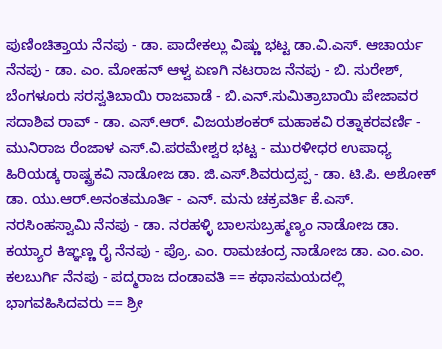ಪುಣಿಂಚಿತ್ತಾಯ ನೆನಪು - ಡಾ. ಪಾದೇಕಲ್ಲು ವಿಷ್ಣು ಭಟ್ಟ ಡಾ.ವಿ.ಎಸ್. ಆಚಾರ್ಯ ನೆನಪು - ಡಾ. ಎಂ. ಮೋಹನ್ ಆಳ್ವ ಏಣಗಿ ನಟರಾಜ ನೆನಪು - ಬಿ. ಸುರೇಶ್, ಬೆಂಗಳೂರು ಸರಸ್ವತಿಬಾಯಿ ರಾಜವಾಡೆ - ಬಿ.ಎನ್.ಸುಮಿತ್ರಾಬಾಯಿ ಪೇಜಾವರ ಸದಾಶಿವ ರಾವ್ - ಡಾ. ಎಸ್.ಆರ್. ವಿಜಯಶಂಕರ್ ಮಹಾಕವಿ ರತ್ನಾಕರವರ್ಣಿ - ಮುನಿರಾಜ ರೆಂಜಾಳ ಎಸ್.ವಿ.ಪರಮೇಶ್ವರ ಭಟ್ಟ - ಮುರಳೀಧರ ಉಪಾಧ್ಯ ಹಿರಿಯಡ್ಕ ರಾಷ್ಟ್ರಕವಿ ನಾಡೋಜ ಡಾ. ಜಿ.ಎಸ್.ಶಿವರುದ್ರಪ್ಪ - ಡಾ. ಟಿ.ಪಿ. ಅಶೋಕ್ ಡಾ. ಯು.ಆರ್.ಅನಂತಮೂರ್ತಿ - ಎನ್. ಮನು ಚಕ್ರವರ್ತಿ ಕೆ.ಎಸ್. ನರಸಿಂಹಸ್ವಾಮಿ ನೆನಪು - ಡಾ. ನರಹಳ್ಳಿ ಬಾಲಸುಬ್ರಹ್ಮಣ್ಯಂ ನಾಡೋಜ ಡಾ. ಕಯ್ಯಾರ ಕಿಞ್ಞಣ್ಣ ರೈ ನೆನಪು - ಪ್ರೊ. ಎಂ. ರಾಮಚಂದ್ರ ನಾಡೋಜ ಡಾ. ಎಂ.ಎಂ. ಕಲಬುರ್ಗಿ ನೆನಪು - ಪದ್ಮರಾಜ ದಂಡಾವತಿ == ಕಥಾಸಮಯದಲ್ಲಿ ಭಾಗವಹಿಸಿದವರು == ಶ್ರೀ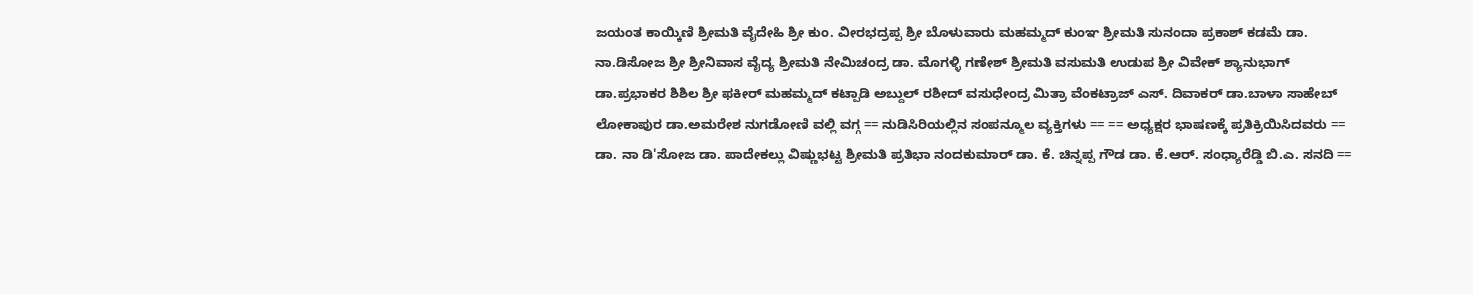ಜಯಂತ ಕಾಯ್ಕಿಣಿ ಶ್ರೀಮತಿ ವೈದೇಹಿ ಶ್ರೀ ಕುಂ. ವೀರಭದ್ರಪ್ಪ ಶ್ರೀ ಬೊಳುವಾರು ಮಹಮ್ಮದ್ ಕುಂಞ ಶ್ರೀಮತಿ ಸುನಂದಾ ಪ್ರಕಾಶ್ ಕಡಮೆ ಡಾ. ನಾ.ಡಿಸೋಜ ಶ್ರೀ ಶ್ರೀನಿವಾಸ ವೈದ್ಯ ಶ್ರೀಮತಿ ನೇಮಿಚಂದ್ರ ಡಾ. ಮೊಗಳ್ಳಿ ಗಣೇಶ್ ಶ್ರೀಮತಿ ವಸುಮತಿ ಉಡುಪ ಶ್ರೀ ವಿವೇಕ್ ಶ್ಯಾನುಭಾಗ್ ಡಾ.ಪ್ರಭಾಕರ ಶಿಶಿಲ ಶ್ರೀ ಫಕೀರ್ ಮಹಮ್ಮದ್ ಕಟ್ಪಾಡಿ ಅಬ್ದುಲ್ ರಶೀದ್ ವಸುಧೇಂದ್ರ ಮಿತ್ರಾ ವೆಂಕಟ್ರಾಜ್ ಎಸ್. ದಿವಾಕರ್ ಡಾ.ಬಾಳಾ ಸಾಹೇಬ್ ಲೋಕಾಪುರ ಡಾ.ಅಮರೇಶ ನುಗಡೋಣಿ ವಲ್ಲಿ ವಗ್ಗ == ನುಡಿಸಿರಿಯಲ್ಲಿನ ಸಂಪನ್ಮೂಲ ವ್ಯಕ್ತಿಗಳು == == ಅಧ್ಯಕ್ಷರ ಭಾಷಣಕ್ಕೆ ಪ್ರತಿಕ್ರಿಯಿಸಿದವರು == ಡಾ. ನಾ ಡಿ'ಸೋಜ ಡಾ. ಪಾದೇಕಲ್ಲು ವಿಷ್ಣುಭಟ್ಟ ಶ್ರೀಮತಿ ಪ್ರತಿಭಾ ನಂದಕುಮಾರ್ ಡಾ. ಕೆ. ಚಿನ್ನಪ್ಪ ಗೌಡ ಡಾ. ಕೆ.ಆರ್. ಸಂಧ್ಯಾರೆಡ್ಡಿ ಬಿ.ಎ. ಸನದಿ ==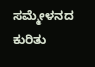ಸಮ್ಮೇಳನದ ಕುರಿತು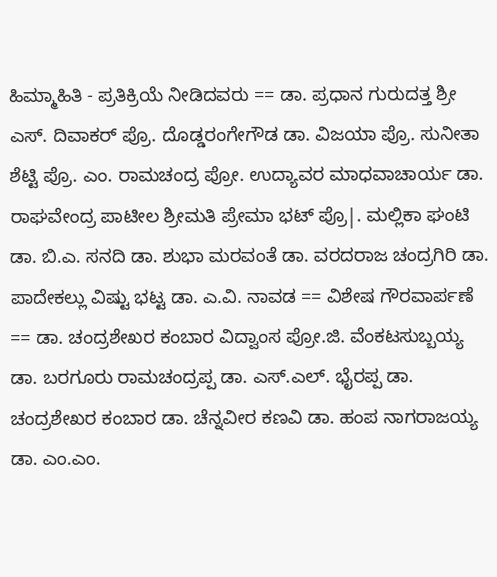ಹಿಮ್ಮಾಹಿತಿ - ಪ್ರತಿಕ್ರಿಯೆ ನೀಡಿದವರು == ಡಾ. ಪ್ರಧಾನ ಗುರುದತ್ತ ಶ್ರೀ ಎಸ್. ದಿವಾಕರ್ ಪ್ರೊ. ದೊಡ್ಡರಂಗೇಗೌಡ ಡಾ. ವಿಜಯಾ ಪ್ರೊ. ಸುನೀತಾ ಶೆಟ್ಟಿ ಪ್ರೊ. ಎಂ. ರಾಮಚಂದ್ರ ಪ್ರೋ. ಉದ್ಯಾವರ ಮಾಧವಾಚಾರ್ಯ ಡಾ. ರಾಘವೇಂದ್ರ ಪಾಟೀಲ ಶ್ರೀಮತಿ ಪ್ರೇಮಾ ಭಟ್ ಪ್ರೊ|. ಮಲ್ಲಿಕಾ ಘಂಟಿ ಡಾ. ಬಿ.ಎ. ಸನದಿ ಡಾ. ಶುಭಾ ಮರವಂತೆ ಡಾ. ವರದರಾಜ ಚಂದ್ರಗಿರಿ ಡಾ. ಪಾದೇಕಲ್ಲು ವಿಷ್ಟು ಭಟ್ಟ ಡಾ. ಎ.ವಿ. ನಾವಡ == ವಿಶೇಷ ಗೌರವಾರ್ಪಣೆ == ಡಾ. ಚಂದ್ರಶೇಖರ ಕಂಬಾರ ವಿದ್ವಾಂಸ ಪ್ರೋ.ಜಿ. ವೆಂಕಟಸುಬ್ಬಯ್ಯ ಡಾ. ಬರಗೂರು ರಾಮಚಂದ್ರಪ್ಪ ಡಾ. ಎಸ್.ಎಲ್. ಭೈರಪ್ಪ ಡಾ. ಚಂದ್ರಶೇಖರ ಕಂಬಾರ ಡಾ. ಚೆನ್ನವೀರ ಕಣವಿ ಡಾ. ಹಂಪ ನಾಗರಾಜಯ್ಯ ಡಾ. ಎಂ.ಎಂ.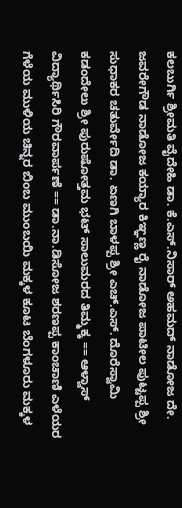ಕಲಬುರ್ಗಿ ಶ್ರೀಮತಿ ವೈದೇಹಿ ಡಾ. ಕೆ.ಎಸ್.ನಿಸಾರ್ ಅಹಮದ್ ನಾಡೋಜ ದೇ. ಜವರೇಗೌಡ ನಾಡೋಜ ಕಯ್ಯಾರ ಕಿಞ್ಞಣ್ಣ ರೈ ನಾಡೋಜ ಪಾಟೀಲ ಪುಟ್ಟಪ್ಪ ಶ್ರೀ ಸುಧಾಕರ ಚತುರ್ವೇದಿ ಡಾ. ಏಣಗಿ ಬಾಳಪ್ಪ ಶ್ರೀ ಎಚ್.ಎಸ್. ದೊರೆಸ್ವಾಮಿ ಕಡಂದೇಲು ಶ್ರೀ ಪುರುಷೋತ್ತಮ ಭಟ್ ಸಾಲುಮರದ ತಿಮ್ಮಕ್ಕ == ಆಳ್ವಾಸ್ ವಿದ್ಯಾರ್ಥಿಸಿರಿ ಗೌರವಾರ್ಪಣೆ == ಡಾ.ನಾ.ಡಿಸೋಜ ಶರಣಪ್ಪ ಕಾಂಚಾಣಿ ಎಳೆಯರ ಗೆಳೆಯ ಮುಳಿಯ ಚಿನ್ನರ ಬಿಂಬ ಮುಂಬಯಿ ಮಕ್ಕಳ ಕೂಟ ಬೆಂಗಳೂರು ಮಕ್ಕಳ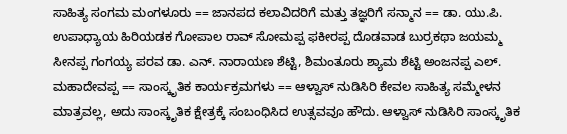ಸಾಹಿತ್ಯ ಸಂಗಮ ಮಂಗಳೂರು == ಜಾನಪದ ಕಲಾವಿದರಿಗೆ ಮತ್ತು ತಜ್ಞರಿಗೆ ಸನ್ಮಾನ == ಡಾ. ಯು.ಪಿ. ಉಪಾಧ್ಯಾಯ ಹಿರಿಯಡಕ ಗೋಪಾಲ ರಾವ್ ಸೋಮಪ್ಪ ಫಕೀರಪ್ಪ ದೊಡವಾಡ ಬುರ್ರಕಥಾ ಜಯಮ್ಮ ಸೀನಪ್ಪ ಗಂಗಯ್ಯ ಪರವ ಡಾ. ಎನ್. ನಾರಾಯಣ ಶೆಟ್ಟಿ, ಶಿಮಂತೂರು ಶ್ಯಾಮ ಶೆಟ್ಟಿ ಅಂಜನಪ್ಪ ಎಲ್. ಮಹಾದೇವಪ್ಪ == ಸಾಂಸ್ಕೃತಿಕ ಕಾರ್ಯಕ್ರಮಗಳು == ಆಳ್ವಾಸ್ ನುಡಿಸಿರಿ ಕೇವಲ ಸಾಹಿತ್ಯ ಸಮ್ಮೇಳನ ಮಾತ್ರವಲ್ಲ, ಅದು ಸಾಂಸ್ಕೃತಿಕ ಕ್ಷೇತ್ರಕ್ಕೆ ಸಂಬಂಧಿಸಿದ ಉತ್ಸವವೂ ಹೌದು. ಆಳ್ವಾಸ್ ನುಡಿಸಿರಿ ಸಾಂಸ್ಕೃತಿಕ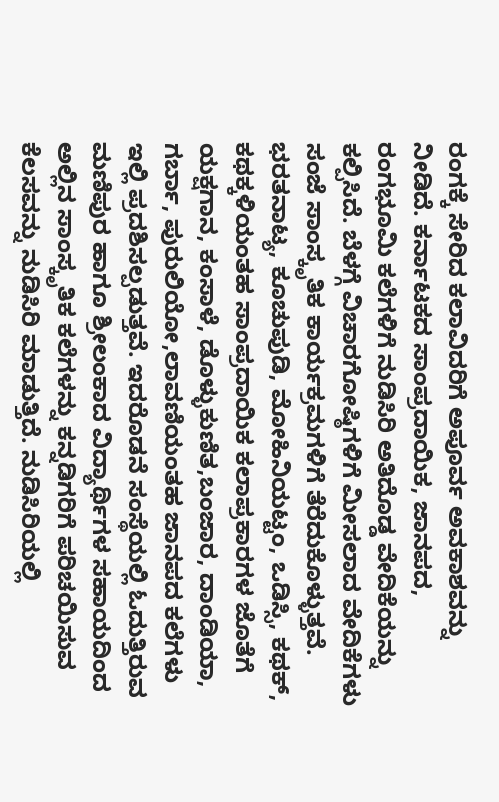ರಂಗಕ್ಕೆ ಸೇರಿದ ಕಲಾವಿದರಿಗೆ ಅಪೂರ್ವ ಅವಕಾಶವನ್ನು ನೀಡಿದೆ. ಕರ್ನಾಟಕದ ಸಾಂಪ್ರದಾಯಿಕ, ಜಾನಪದ, ರಂಗಭೂಮಿ ಕಲೆಗಳಿಗೆ ನುಡಿಸಿರಿ ಅತಿದೊಡ್ಡ ವೇದಿಕೆಯನ್ನು ಕಲ್ಪಿಸಿದೆ. ಬೆಳಗ್ಗೆ ವಿಚಾರಗೋಷ್ಠಿಗಳಿಗೆ ಮೀಸಲಾದ ವೇದಿಕೆಗಳು ಸಂಜೆ ಸಾಂಸ್ಕೃತಿಕ ಕಾರ್ಯಕ್ರಮಗಳಿಗೆ ತೆರೆದುಕೊಳ್ಳುತ್ತವೆ. ಭರತನಾಟ್ಯ, ಕೂಚುಪುಡಿ, ಮೋಹಿನಿಯಟ್ಟಂ, ಒಡಿಸ್ಸಿ, ಕಥಕ್, ಕಥಕ್ಕಳಿಯಂತಹ ಸಾಂಪ್ರದಾಯಿಕ ಕಲಾಪ್ರಕಾರಗಳ ಜೊತೆಗೆ ಯಕ್ಷಗಾನ, ಕಂಸಾಳೆ, ಡೊಳ್ಳುಕುಣಿತ,ಬಂಜಾರ, ದಾಂಡಿಯಾ, ಗರ್ಬಾ, ಪುರುಲಿಯೋ,ಲಾವಣಿಯಂತಹ ಜಾನಪದ ಕಲೆಗಳು ಇಲ್ಲಿ ಪ್ರದಶಿ‍ಸಲ್ಪಡುತ್ತವೆ. ಇದರೊಡನೆ ಸಂಸ್ಥೆಯಲ್ಲಿ ಓದುತ್ತಿರುವ ಮಣಿಪುರ ಹಾಗೂ ಶ್ರೀಲಂಕಾದ ವಿದ್ಯಾರ್ಥಿಗಳ ಸಹಾಯದಿಂದ ಅಲ್ಲಿನ ಸಾಂಸ್ಕೃತಿಕ ಕಲೆಗಳನ್ನು ಕನ್ನಡಿಗರಿಗೆ ಪರಿಚಯಿಸುವ ಕೆಲಸವನ್ನು ನುಡಿಸಿರಿ ಮಾಡುತ್ತಿದೆ. ನುಡಿಸಿರಿಯಲ್ಲಿ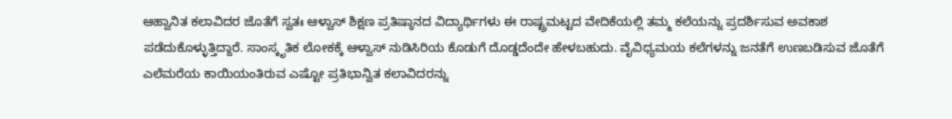ಆಹ್ವಾನಿತ ಕಲಾವಿದರ ಜೊತೆಗೆ ಸ್ವತಃ ಆಳ್ವಾಸ್ ಶಿಕ್ಷಣ ಪ್ರತಿಷ್ಠಾನದ ವಿದ್ಯಾರ್ಥಿಗಳು ಈ ರಾಷ್ಟ್ರಮಟ್ಟದ ವೇದಿಕೆಯಲ್ಲಿ ತಮ್ಮ ಕಲೆಯನ್ನು ಪ್ರದರ್ಶಿಸುವ ಅವಕಾಶ ಪಡೆದುಕೊಳ್ಳುತ್ತಿದ್ದಾರೆ. ಸಾಂಸ್ಕೃತಿಕ ಲೋಕಕ್ಕೆ ಆಳ್ವಾಸ್ ನುಡಿಸಿರಿಯ ಕೊಡುಗೆ ದೊಡ್ಡದೆಂದೇ ಹೇಳಬಹುದು. ವೈವಿಧ್ಯಮಯ ಕಲೆಗಳನ್ನು ಜನತೆಗೆ ಉಣಬಡಿಸುವ ಜೊತೆಗೆ ಎಲೆಮರೆಯ ಕಾಯಿಯಂತಿರುವ ಎಷ್ಟೋ ಪ್ರತಿಭಾನ್ವಿತ ಕಲಾವಿದರನ್ನು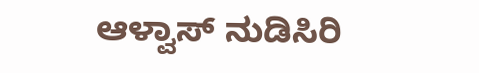ಆಳ್ವಾಸ್ ನುಡಿಸಿರಿ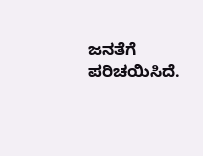ಜನತೆಗೆ ಪರಿಚಯಿಸಿದೆ.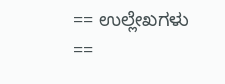== ಉಲ್ಲೇಖಗಳು ==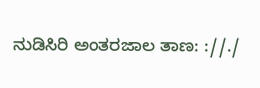ನುಡಿಸಿರಿ ಅಂತರಜಾಲ ತಾಣ: ://./